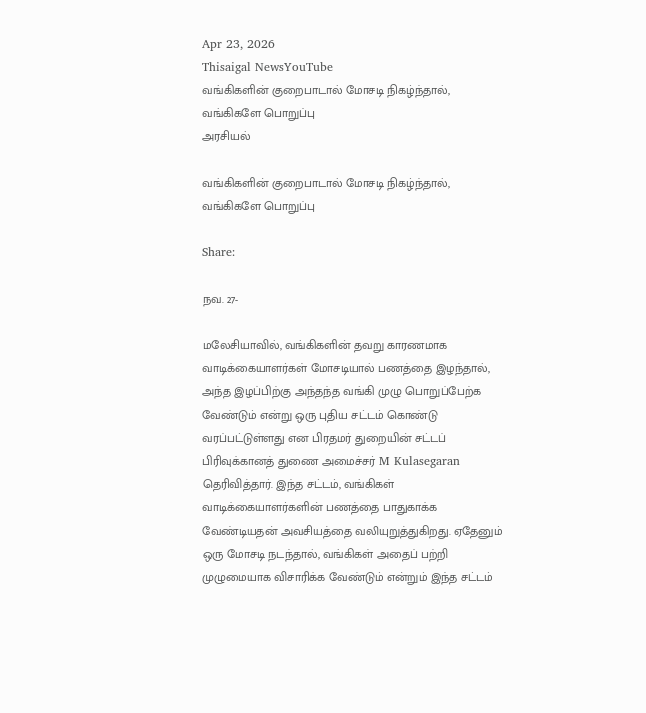Apr 23, 2026
Thisaigal NewsYouTube
வங்கிகளின் குறைபாடால் மோசடி நிகழ்ந்தால், வங்கிகளே பொறுப்பு
அரசியல்

வங்கிகளின் குறைபாடால் மோசடி நிகழ்ந்தால், வங்கிகளே பொறுப்பு

Share:

நவ. 27-

மலேசியாவில், வங்கிகளின் தவறு காரணமாக வாடிக்கையாளர்கள் மோசடியால் பணத்தை இழந்தால், அந்த இழப்பிற்கு அந்தந்த வங்கி முழு பொறுப்பேற்க வேண்டும் என்று ஒரு புதிய சட்டம் கொண்டு வரப்பட்டுள்ளது என பிரதமர் துறையின் சட்டப் பிரிவுக்கானத் துணை அமைச்சர் M Kulasegaran தெரிவித்தார். இந்த சட்டம், வங்கிகள் வாடிக்கையாளர்களின் பணத்தை பாதுகாக்க வேண்டியதன் அவசியத்தை வலியுறுத்துகிறது. ஏதேனும் ஒரு மோசடி நடந்தால், வங்கிகள் அதைப் பற்றி முழுமையாக விசாரிக்க வேண்டும் என்றும் இந்த சட்டம்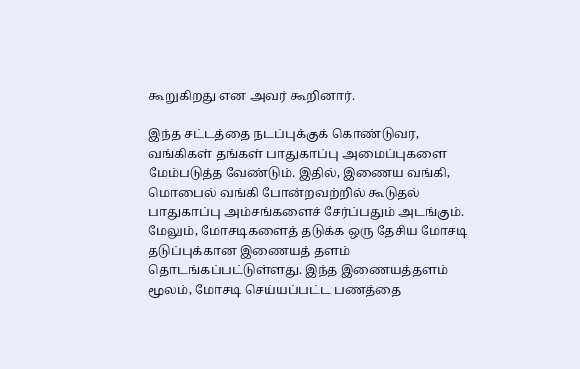கூறுகிறது என அவர் கூறினார்.

இந்த சட்டத்தை நடப்புக்குக் கொண்டுவர, வங்கிகள் தங்கள் பாதுகாப்பு அமைப்புகளை மேம்படுத்த வேண்டும். இதில், இணைய வங்கி, மொபைல் வங்கி போன்றவற்றில் கூடுதல் பாதுகாப்பு அம்சங்களைச் சேர்ப்பதும் அடங்கும். மேலும், மோசடிகளைத் தடுக்க ஒரு தேசிய மோசடி தடுப்புக்கான இணையத் தளம் தொடங்கப்பட்டுள்ளது. இந்த இணையத்தளம் மூலம், மோசடி செய்யப்பட்ட பணத்தை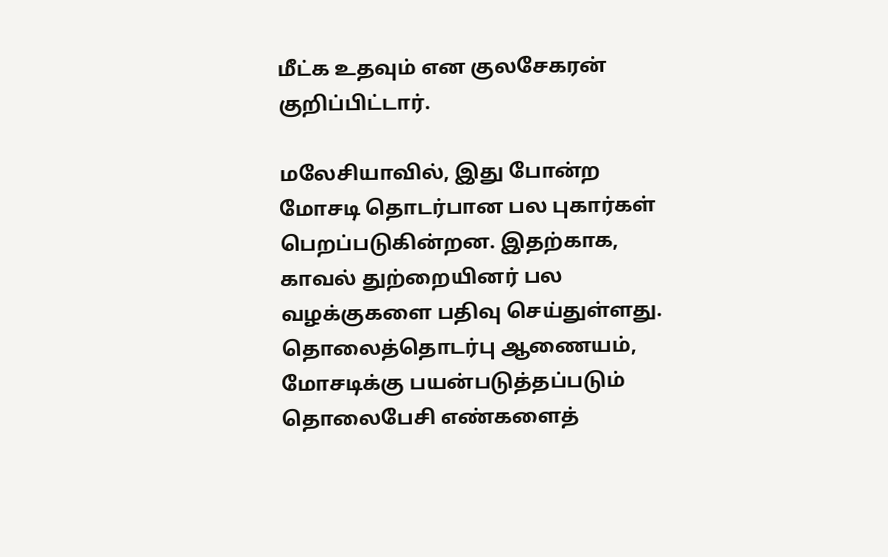மீட்க உதவும் என குலசேகரன் குறிப்பிட்டார்.

மலேசியாவில், இது போன்ற மோசடி தொடர்பான பல புகார்கள் பெறப்படுகின்றன. இதற்காக, காவல் துற்றையினர் பல வழக்குகளை பதிவு செய்துள்ளது. தொலைத்தொடர்பு ஆணையம், மோசடிக்கு பயன்படுத்தப்படும் தொலைபேசி எண்களைத்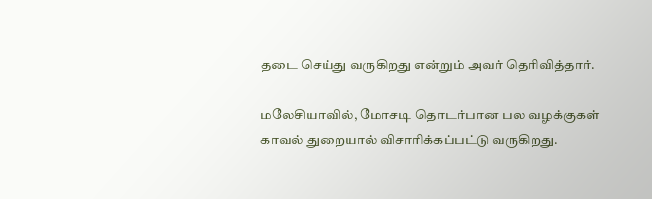தடை செய்து வருகிறது என்றும் அவர் தெரிவித்தார்.

மலேசியாவில், மோசடி தொடர்பான பல வழக்குகள் காவல் துறையால் விசாரிக்கப்பட்டு வருகிறது.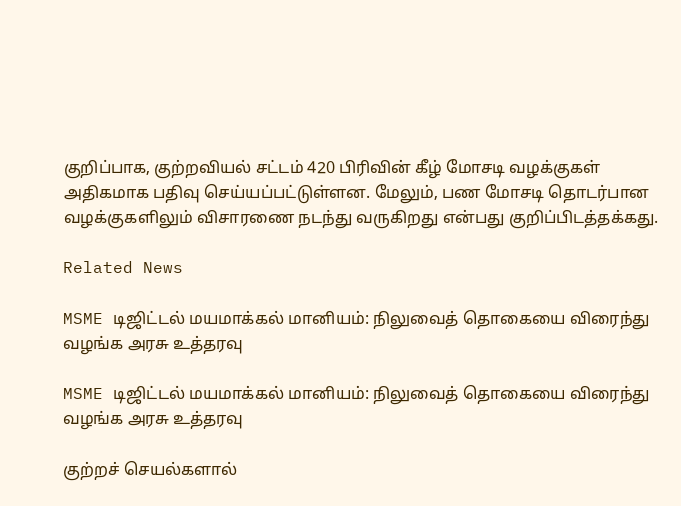குறிப்பாக, குற்றவியல் சட்டம் 420 பிரிவின் கீழ் மோசடி வழக்குகள் அதிகமாக பதிவு செய்யப்பட்டுள்ளன. மேலும், பண மோசடி தொடர்பான வழக்குகளிலும் விசாரணை நடந்து வருகிறது என்பது குறிப்பிடத்தக்கது.

Related News

MSME டிஜிட்டல் மயமாக்கல் மானியம்: நிலுவைத் தொகையை விரைந்து வழங்க அரசு உத்தரவு

MSME டிஜிட்டல் மயமாக்கல் மானியம்: நிலுவைத் தொகையை விரைந்து வழங்க அரசு உத்தரவு

குற்றச் செயல்களால்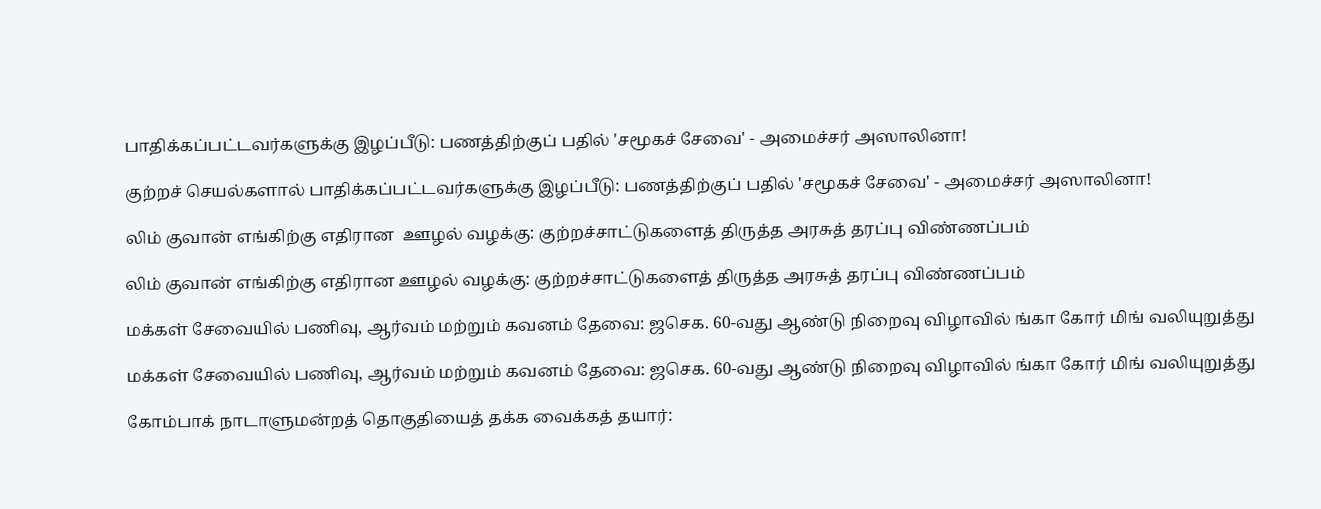பாதிக்கப்பட்டவர்களுக்கு இழப்பீடு: பணத்திற்குப் பதில் 'சமூகச் சேவை' - அமைச்சர் அஸாலினா!

குற்றச் செயல்களால் பாதிக்கப்பட்டவர்களுக்கு இழப்பீடு: பணத்திற்குப் பதில் 'சமூகச் சேவை' - அமைச்சர் அஸாலினா!

லிம் குவான் எங்கிற்கு எதிரான  ஊழல் வழக்கு: குற்றச்சாட்டுகளைத் திருத்த அரசுத் தரப்பு விண்ணப்பம்

லிம் குவான் எங்கிற்கு எதிரான ஊழல் வழக்கு: குற்றச்சாட்டுகளைத் திருத்த அரசுத் தரப்பு விண்ணப்பம்

மக்கள் சேவையில் பணிவு, ஆர்வம் மற்றும் கவனம் தேவை: ஜசெக. 60-வது ஆண்டு நிறைவு விழாவில் ங்கா கோர் மிங் வலியுறுத்து

மக்கள் சேவையில் பணிவு, ஆர்வம் மற்றும் கவனம் தேவை: ஜசெக. 60-வது ஆண்டு நிறைவு விழாவில் ங்கா கோர் மிங் வலியுறுத்து

கோம்பாக் நாடாளுமன்றத் தொகுதியைத் தக்க வைக்கத் தயார்: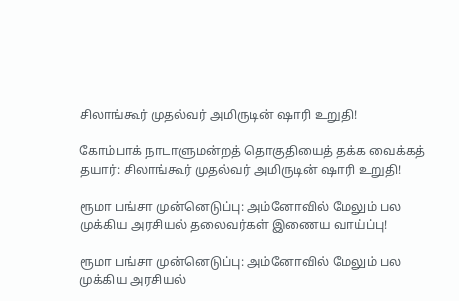சிலாங்கூர் முதல்வர் அமிருடின் ஷாரி உறுதி!

கோம்பாக் நாடாளுமன்றத் தொகுதியைத் தக்க வைக்கத் தயார்: சிலாங்கூர் முதல்வர் அமிருடின் ஷாரி உறுதி!

ரூமா பங்சா முன்னெடுப்பு: அம்னோவில் மேலும் பல முக்கிய அரசியல் தலைவர்கள் இணைய வாய்ப்பு!

ரூமா பங்சா முன்னெடுப்பு: அம்னோவில் மேலும் பல முக்கிய அரசியல்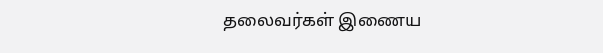தலைவர்கள் இணைய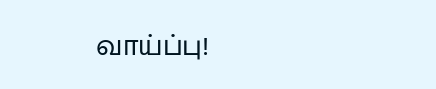வாய்ப்பு!